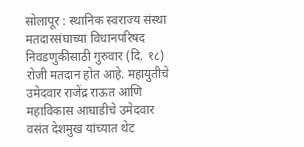सोलापूर : स्थानिक स्वराज्य संस्था मतदारसंघाच्या विधानपरिषद निवडणुकीसाठी गुरुवार (दि. १८) रोजी मतदान होत आहे. महायुतीचे उमेदवार राजेंद्र राऊत आणि महाविकास आघाडीचे उमेदवार वसंत देशमुख यांच्यात थेट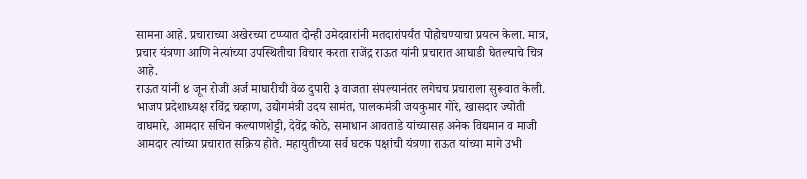सामना आहे. प्रचाराच्या अखेरच्या टप्प्यात दोन्ही उमेदवारांनी मतदारांपर्यंत पोहोचण्याचा प्रयत्न केला. मात्र, प्रचार यंत्रणा आणि नेत्यांच्या उपस्थितीचा विचार करता राजेंद्र राऊत यांनी प्रचारात आघाडी घेतल्याचे चित्र आहे.
राऊत यांनी ४ जून रोजी अर्ज माघारीची वेळ दुपारी ३ वाजता संपल्यानंतर लगेचच प्रचाराला सुरूवात केली. भाजप प्रदेशाध्यक्ष रविंद्र चव्हाण, उद्योगमंत्री उदय सामंत, पालकमंत्री जयकुमार गोरे, खासदार ज्योती वाघमारे, आमदार सचिन कल्याणशेट्टी, देवेंद्र कोठे, समाधान आवताडे यांच्यासह अनेक विद्यमान व माजी आमदार त्यांच्या प्रचारात सक्रिय होते. महायुतीच्या सर्व घटक पक्षांची यंत्रणा राऊत यांच्या मागे उभी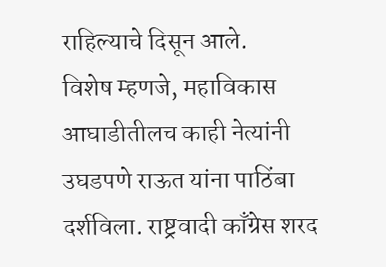राहिल्याचे दिसून आले.
विशेष म्हणजे, महाविकास आघाडीतीलच काही नेत्यांनी उघडपणे राऊत यांना पाठिंबा दर्शविला. राष्ट्रवादी काँग्रेस शरद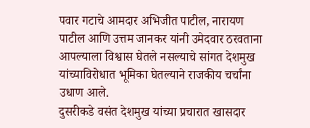पवार गटाचे आमदार अभिजीत पाटील, नारायण पाटील आणि उत्तम जानकर यांनी उमेदवार ठरवताना आपल्याला विश्वास घेतले नसल्याचे सांगत देशमुख यांच्याविरोधात भूमिका घेतल्याने राजकीय चर्चांना उधाण आले.
दुसरीकडे वसंत देशमुख यांच्या प्रचारात खासदार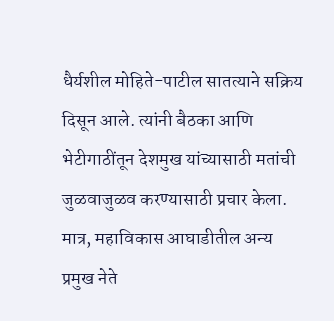धैर्यशील मोहिते-पाटील सातत्याने सक्रिय दिसून आले. त्यांनी बैठका आणि भेटीगाठींतून देशमुख यांच्यासाठी मतांची जुळवाजुळव करण्यासाठी प्रचार केला. मात्र, महाविकास आघाडीतील अन्य प्रमुख नेते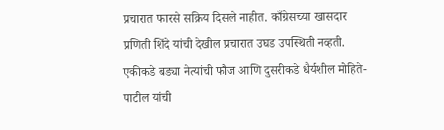प्रचारात फारसे सक्रिय दिसले नाहीत. काँग्रेसच्या खासदार प्रणिती शिंदे यांची देखील प्रचारात उघड उपस्थिती नव्हती.
एकीकडे बड्या नेत्यांची फौज आणि दुसरीकडे धैर्यशील मोहिते-पाटील यांची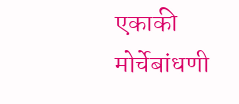एकाकी मोर्चेबांधणी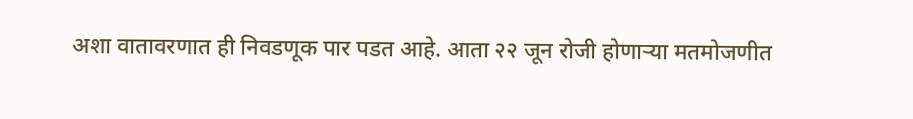अशा वातावरणात ही निवडणूक पार पडत आहे. आता २२ जून रोजी होणाऱ्या मतमोजणीत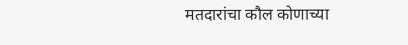मतदारांचा कौल कोणाच्या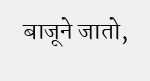बाजूने जातो,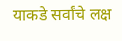याकडे सर्वांचे लक्ष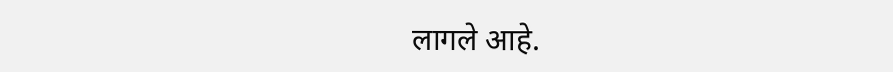लागले आहे.